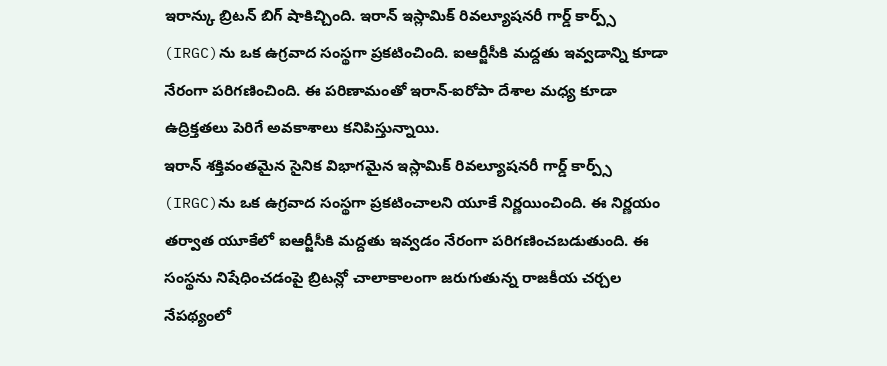ఇరాన్కు బ్రిటన్ బిగ్ షాకిచ్చింది. ఇరాన్ ఇస్లామిక్ రివల్యూషనరీ గార్డ్ కార్ప్స్ (IRGC)ను ఒక ఉగ్రవాద సంస్థగా ప్రకటించింది. ఐఆర్జీసీకి మద్దతు ఇవ్వడాన్ని కూడా నేరంగా పరిగణించింది. ఈ పరిణామంతో ఇరాన్-ఐరోపా దేశాల మధ్య కూడా ఉద్రిక్తతలు పెరిగే అవకాశాలు కనిపిస్తున్నాయి.
ఇరాన్ శక్తివంతమైన సైనిక విభాగమైన ఇస్లామిక్ రివల్యూషనరీ గార్డ్ కార్ప్స్ (IRGC)ను ఒక ఉగ్రవాద సంస్థగా ప్రకటించాలని యూకే నిర్ణయించింది. ఈ నిర్ణయం తర్వాత యూకేలో ఐఆర్జీసీకి మద్దతు ఇవ్వడం నేరంగా పరిగణించబడుతుంది. ఈ సంస్థను నిషేధించడంపై బ్రిటన్లో చాలాకాలంగా జరుగుతున్న రాజకీయ చర్చల నేపథ్యంలో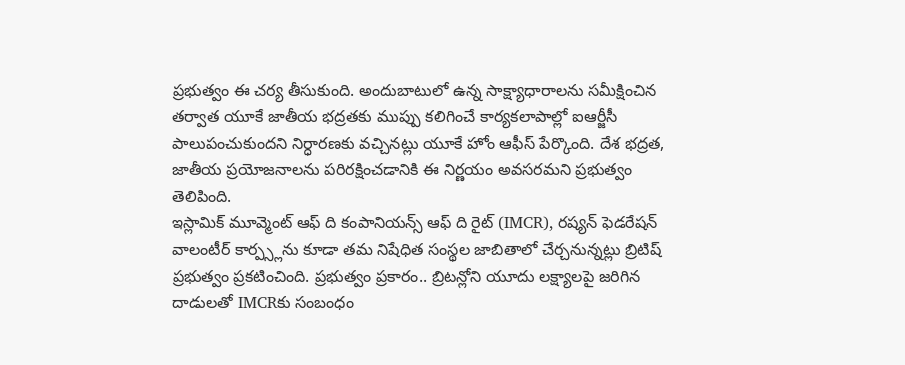ప్రభుత్వం ఈ చర్య తీసుకుంది. అందుబాటులో ఉన్న సాక్ష్యాధారాలను సమీక్షించిన తర్వాత యూకే జాతీయ భద్రతకు ముప్పు కలిగించే కార్యకలాపాల్లో ఐఆర్జీసీ పాలుపంచుకుందని నిర్ధారణకు వచ్చినట్లు యూకే హోం ఆఫీస్ పేర్కొంది. దేశ భద్రత, జాతీయ ప్రయోజనాలను పరిరక్షించడానికి ఈ నిర్ణయం అవసరమని ప్రభుత్వం తెలిపింది.
ఇస్లామిక్ మూవ్మెంట్ ఆఫ్ ది కంపానియన్స్ ఆఫ్ ది రైట్ (IMCR), రష్యన్ ఫెడరేషన్ వాలంటీర్ కార్ప్స్లను కూడా తమ నిషేధిత సంస్థల జాబితాలో చేర్చనున్నట్లు బ్రిటిష్ ప్రభుత్వం ప్రకటించింది. ప్రభుత్వం ప్రకారం.. బ్రిటన్లోని యూదు లక్ష్యాలపై జరిగిన దాడులతో IMCRకు సంబంధం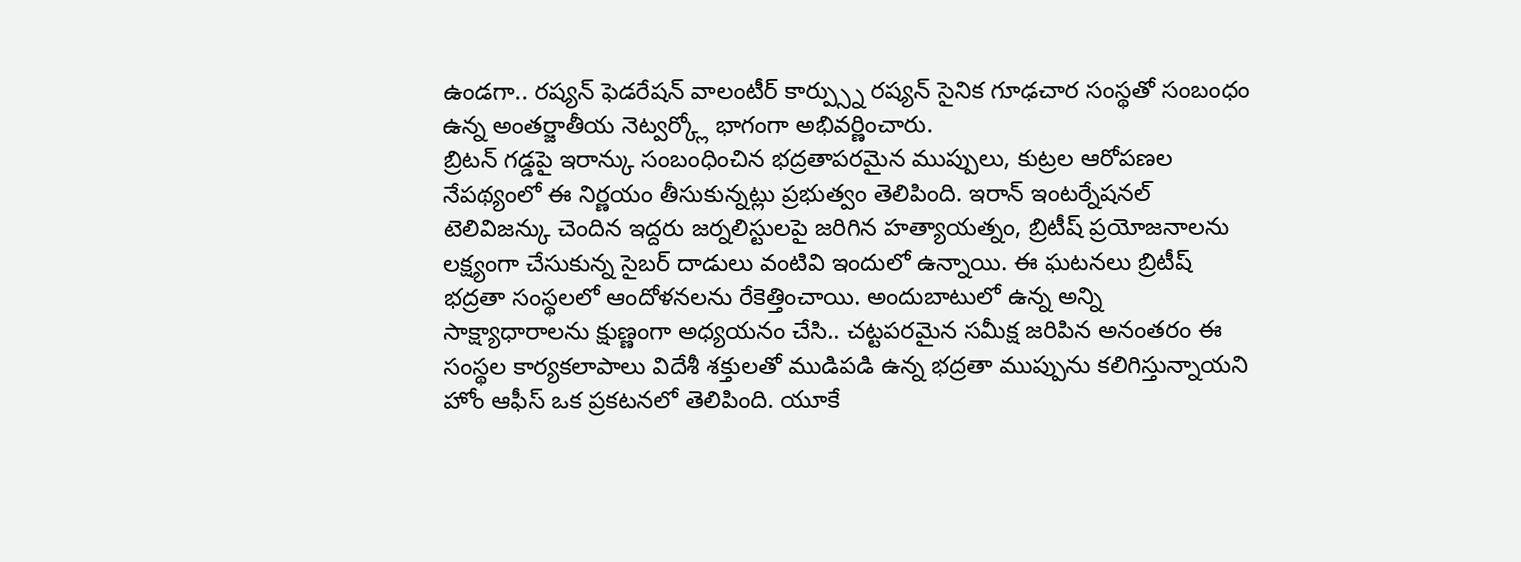ఉండగా.. రష్యన్ ఫెడరేషన్ వాలంటీర్ కార్ప్స్ను రష్యన్ సైనిక గూఢచార సంస్థతో సంబంధం ఉన్న అంతర్జాతీయ నెట్వర్క్లో భాగంగా అభివర్ణించారు.
బ్రిటన్ గడ్డపై ఇరాన్కు సంబంధించిన భద్రతాపరమైన ముప్పులు, కుట్రల ఆరోపణల నేపథ్యంలో ఈ నిర్ణయం తీసుకున్నట్లు ప్రభుత్వం తెలిపింది. ఇరాన్ ఇంటర్నేషనల్ టెలివిజన్కు చెందిన ఇద్దరు జర్నలిస్టులపై జరిగిన హత్యాయత్నం, బ్రిటీష్ ప్రయోజనాలను లక్ష్యంగా చేసుకున్న సైబర్ దాడులు వంటివి ఇందులో ఉన్నాయి. ఈ ఘటనలు బ్రిటీష్ భద్రతా సంస్థలలో ఆందోళనలను రేకెత్తించాయి. అందుబాటులో ఉన్న అన్ని సాక్ష్యాధారాలను క్షుణ్ణంగా అధ్యయనం చేసి.. చట్టపరమైన సమీక్ష జరిపిన అనంతరం ఈ సంస్థల కార్యకలాపాలు విదేశీ శక్తులతో ముడిపడి ఉన్న భద్రతా ముప్పును కలిగిస్తున్నాయని హోం ఆఫీస్ ఒక ప్రకటనలో తెలిపింది. యూకే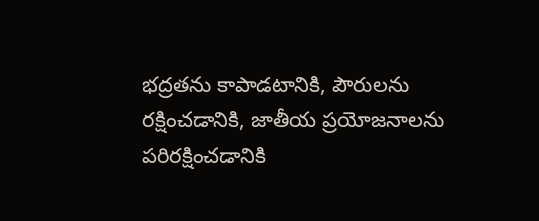భద్రతను కాపాడటానికి, పౌరులను రక్షించడానికి, జాతీయ ప్రయోజనాలను పరిరక్షించడానికి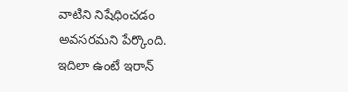వాటిని నిషేధించడం అవసరమని పేర్కొంది.
ఇదిలా ఉంటే ఇరాన్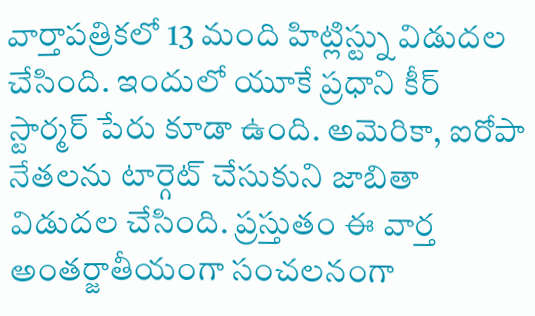వార్తాపత్రికలో 13 మంది హిట్లిస్ట్ను విడుదల చేసింది. ఇందులో యూకే ప్రధాని కీర్ స్టార్మర్ పేరు కూడా ఉంది. అమెరికా, ఐరోపా నేతలను టార్గెట్ చేసుకుని జాబితా విడుదల చేసింది. ప్రస్తుతం ఈ వార్త అంతర్జాతీయంగా సంచలనంగా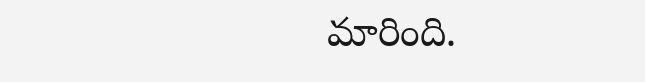మారింది.